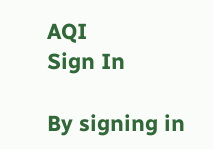AQI
Sign In

By signing in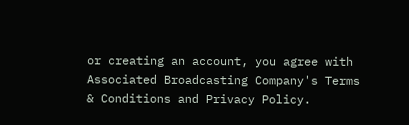or creating an account, you agree with Associated Broadcasting Company's Terms & Conditions and Privacy Policy.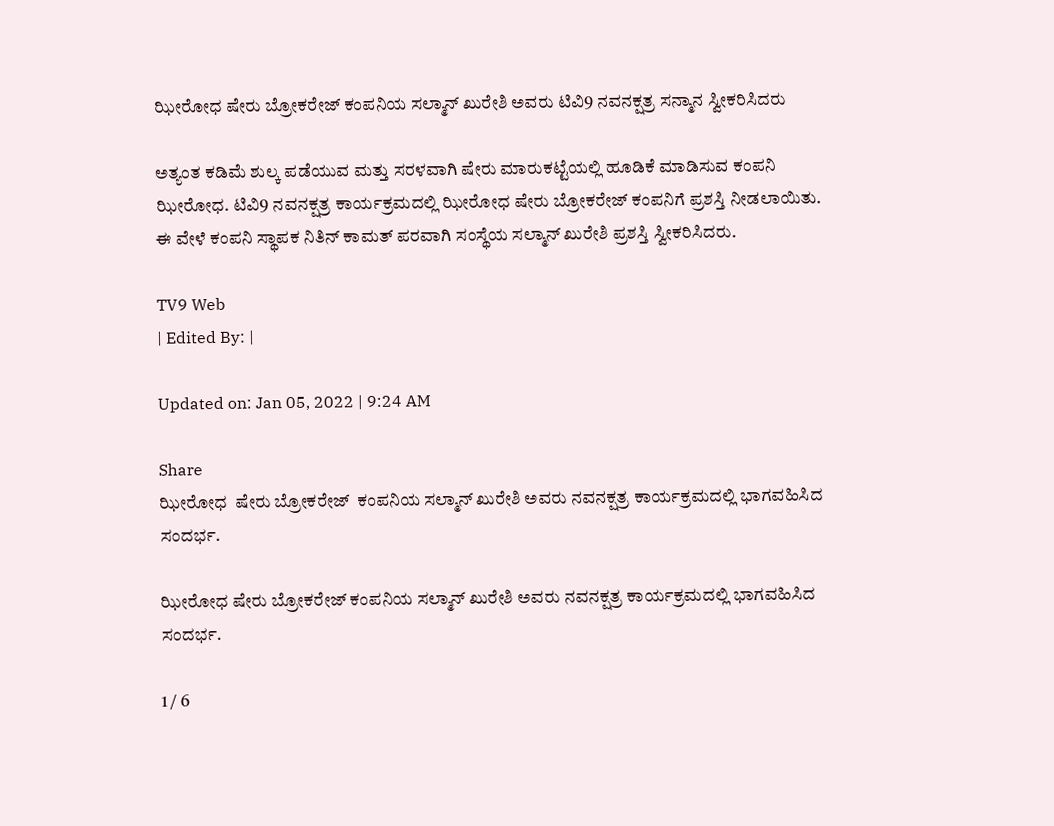ಝೀರೋಧ ಷೇರು ಬ್ರೋಕರೇಜ್ ಕಂಪನಿಯ ಸಲ್ಮಾನ್ ಖುರೇಶಿ ಅವರು ಟಿವಿ9 ನವನಕ್ಷತ್ರ ಸನ್ಮಾನ ಸ್ವೀಕರಿಸಿದರು

ಅತ್ಯಂತ ಕಡಿಮೆ ಶುಲ್ಕ ಪಡೆಯುವ ಮತ್ತು ಸರಳವಾಗಿ ಷೇರು ಮಾರುಕಟ್ಟೆಯಲ್ಲಿ ಹೂಡಿಕೆ ಮಾಡಿಸುವ ಕಂಪನಿ ಝೀರೋಧ. ಟಿವಿ9 ನವನಕ್ಷತ್ರ ಕಾರ್ಯಕ್ರಮದಲ್ಲಿ ಝೀರೋಧ ಷೇರು ಬ್ರೋಕರೇಜ್ ಕಂಪನಿಗೆ ಪ್ರಶಸ್ತಿ ನೀಡಲಾಯಿತು. ಈ ವೇಳೆ ಕಂಪನಿ ಸ್ಥಾಪಕ ನಿತಿನ್ ಕಾಮತ್ ಪರವಾಗಿ ಸಂಸ್ಥೆಯ ಸಲ್ಮಾನ್ ಖುರೇಶಿ ಪ್ರಶಸ್ತಿ ಸ್ವೀಕರಿಸಿದರು.

TV9 Web
| Edited By: |

Updated on: Jan 05, 2022 | 9:24 AM

Share
ಝೀರೋಧ  ಷೇರು ಬ್ರೋಕರೇಜ್  ಕಂಪನಿಯ ಸಲ್ಮಾನ್ ಖುರೇಶಿ ಅವರು ನವನಕ್ಷತ್ರ ಕಾರ್ಯಕ್ರಮದಲ್ಲಿ ಭಾಗವಹಿಸಿದ ಸಂದರ್ಭ.

ಝೀರೋಧ ಷೇರು ಬ್ರೋಕರೇಜ್ ಕಂಪನಿಯ ಸಲ್ಮಾನ್ ಖುರೇಶಿ ಅವರು ನವನಕ್ಷತ್ರ ಕಾರ್ಯಕ್ರಮದಲ್ಲಿ ಭಾಗವಹಿಸಿದ ಸಂದರ್ಭ.

1 / 6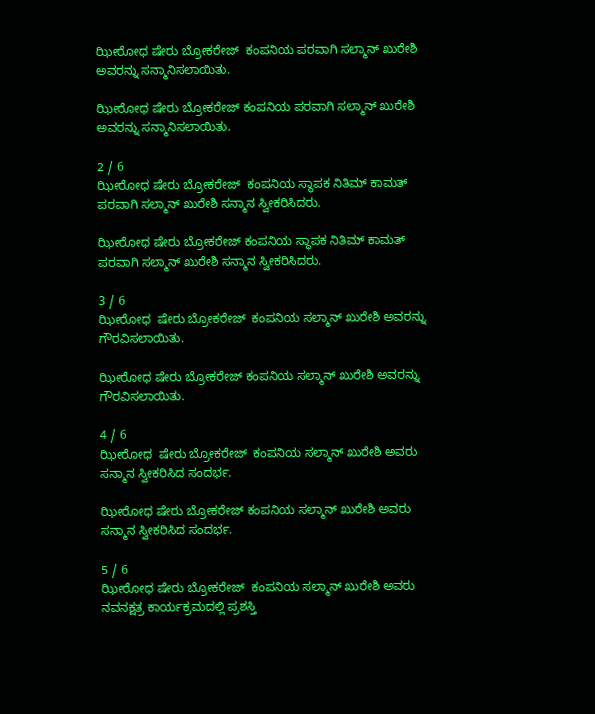ಝೀರೋಧ ಷೇರು ಬ್ರೋಕರೇಜ್  ಕಂಪನಿಯ ಪರವಾಗಿ ಸಲ್ಮಾನ್ ಖುರೇಶಿ ಅವರನ್ನು ಸನ್ಮಾನಿಸಲಾಯಿತು.

ಝೀರೋಧ ಷೇರು ಬ್ರೋಕರೇಜ್ ಕಂಪನಿಯ ಪರವಾಗಿ ಸಲ್ಮಾನ್ ಖುರೇಶಿ ಅವರನ್ನು ಸನ್ಮಾನಿಸಲಾಯಿತು.

2 / 6
ಝೀರೋಧ ಷೇರು ಬ್ರೋಕರೇಜ್  ಕಂಪನಿಯ ಸ್ಥಾಪಕ ನಿತಿಮ್ ಕಾಮತ್ ಪರವಾಗಿ ಸಲ್ಮಾನ್ ಖುರೇಶಿ ಸನ್ಮಾನ ಸ್ವೀಕರಿಸಿದರು.

ಝೀರೋಧ ಷೇರು ಬ್ರೋಕರೇಜ್ ಕಂಪನಿಯ ಸ್ಥಾಪಕ ನಿತಿಮ್ ಕಾಮತ್ ಪರವಾಗಿ ಸಲ್ಮಾನ್ ಖುರೇಶಿ ಸನ್ಮಾನ ಸ್ವೀಕರಿಸಿದರು.

3 / 6
ಝೀರೋಧ  ಷೇರು ಬ್ರೋಕರೇಜ್  ಕಂಪನಿಯ ಸಲ್ಮಾನ್ ಖುರೇಶಿ ಅವರನ್ನು ಗೌರವಿಸಲಾಯಿತು.

ಝೀರೋಧ ಷೇರು ಬ್ರೋಕರೇಜ್ ಕಂಪನಿಯ ಸಲ್ಮಾನ್ ಖುರೇಶಿ ಅವರನ್ನು ಗೌರವಿಸಲಾಯಿತು.

4 / 6
ಝೀರೋಧ  ಷೇರು ಬ್ರೋಕರೇಜ್  ಕಂಪನಿಯ ಸಲ್ಮಾನ್ ಖುರೇಶಿ ಅವರು ಸನ್ಮಾನ ಸ್ವೀಕರಿಸಿದ ಸಂದರ್ಭ.

ಝೀರೋಧ ಷೇರು ಬ್ರೋಕರೇಜ್ ಕಂಪನಿಯ ಸಲ್ಮಾನ್ ಖುರೇಶಿ ಅವರು ಸನ್ಮಾನ ಸ್ವೀಕರಿಸಿದ ಸಂದರ್ಭ.

5 / 6
ಝೀರೋಧ ಷೇರು ಬ್ರೋಕರೇಜ್  ಕಂಪನಿಯ ಸಲ್ಮಾನ್ ಖುರೇಶಿ ಅವರು ನವನಕ್ಷತ್ರ ಕಾರ್ಯಕ್ರಮದಲ್ಲಿ ಪ್ರಶಸ್ತಿ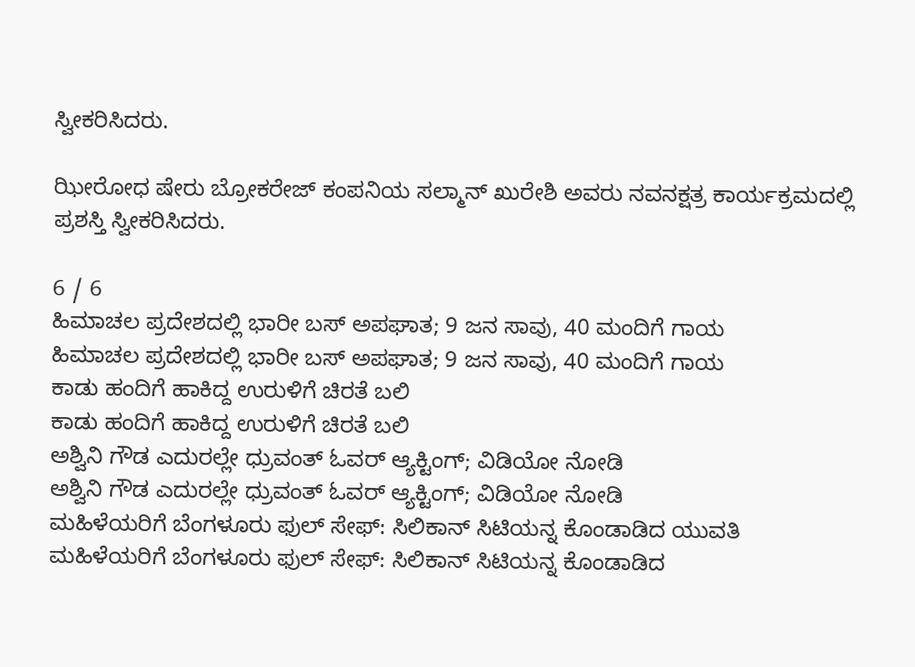ಸ್ವೀಕರಿಸಿದರು.

ಝೀರೋಧ ಷೇರು ಬ್ರೋಕರೇಜ್ ಕಂಪನಿಯ ಸಲ್ಮಾನ್ ಖುರೇಶಿ ಅವರು ನವನಕ್ಷತ್ರ ಕಾರ್ಯಕ್ರಮದಲ್ಲಿ ಪ್ರಶಸ್ತಿ ಸ್ವೀಕರಿಸಿದರು.

6 / 6
ಹಿಮಾಚಲ ಪ್ರದೇಶದಲ್ಲಿ ಭಾರೀ ಬಸ್ ಅಪಘಾತ; 9 ಜನ ಸಾವು, 40 ಮಂದಿಗೆ ಗಾಯ
ಹಿಮಾಚಲ ಪ್ರದೇಶದಲ್ಲಿ ಭಾರೀ ಬಸ್ ಅಪಘಾತ; 9 ಜನ ಸಾವು, 40 ಮಂದಿಗೆ ಗಾಯ
ಕಾಡು ಹಂದಿಗೆ ಹಾಕಿದ್ದ ಉರುಳಿಗೆ ಚಿರತೆ ಬಲಿ
ಕಾಡು ಹಂದಿಗೆ ಹಾಕಿದ್ದ ಉರುಳಿಗೆ ಚಿರತೆ ಬಲಿ
ಅಶ್ವಿನಿ ಗೌಡ ಎದುರಲ್ಲೇ ಧ್ರುವಂತ್ ಓವರ್ ಆ್ಯಕ್ಟಿಂಗ್; ವಿಡಿಯೋ ನೋಡಿ
ಅಶ್ವಿನಿ ಗೌಡ ಎದುರಲ್ಲೇ ಧ್ರುವಂತ್ ಓವರ್ ಆ್ಯಕ್ಟಿಂಗ್; ವಿಡಿಯೋ ನೋಡಿ
ಮಹಿಳೆಯರಿಗೆ ಬೆಂಗಳೂರು ಫುಲ್ ಸೇಫ್: ಸಿಲಿಕಾನ್ ಸಿಟಿಯನ್ನ ಕೊಂಡಾಡಿದ ಯುವತಿ
ಮಹಿಳೆಯರಿಗೆ ಬೆಂಗಳೂರು ಫುಲ್ ಸೇಫ್: ಸಿಲಿಕಾನ್ ಸಿಟಿಯನ್ನ ಕೊಂಡಾಡಿದ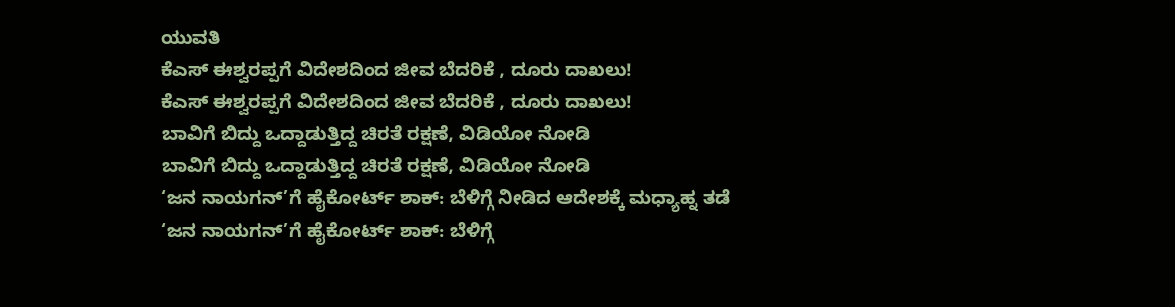ಯುವತಿ
ಕೆಎಸ್‌ ಈಶ್ವರಪ್ಪಗೆ ವಿದೇಶದಿಂದ ಜೀವ ಬೆದರಿಕೆ , ದೂರು ದಾಖಲು!
ಕೆಎಸ್‌ ಈಶ್ವರಪ್ಪಗೆ ವಿದೇಶದಿಂದ ಜೀವ ಬೆದರಿಕೆ , ದೂರು ದಾಖಲು!
ಬಾವಿಗೆ ಬಿದ್ದು ಒದ್ದಾಡುತ್ತಿದ್ದ ಚಿರತೆ ರಕ್ಷಣೆ, ವಿಡಿಯೋ ನೋಡಿ
ಬಾವಿಗೆ ಬಿದ್ದು ಒದ್ದಾಡುತ್ತಿದ್ದ ಚಿರತೆ ರಕ್ಷಣೆ, ವಿಡಿಯೋ ನೋಡಿ
‘ಜನ ನಾಯಗನ್’ಗೆ ಹೈಕೋರ್ಟ್ ಶಾಕ್: ಬೆಳಿಗ್ಗೆ ನೀಡಿದ ಆದೇಶಕ್ಕೆ ಮಧ್ಯಾಹ್ನ ತಡೆ
‘ಜನ ನಾಯಗನ್’ಗೆ ಹೈಕೋರ್ಟ್ ಶಾಕ್: ಬೆಳಿಗ್ಗೆ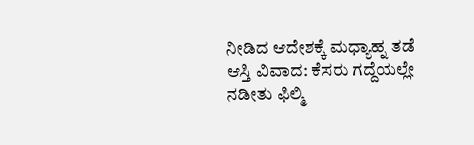ನೀಡಿದ ಆದೇಶಕ್ಕೆ ಮಧ್ಯಾಹ್ನ ತಡೆ
ಆಸ್ತಿ ವಿವಾದ: ಕೆಸರು ಗದ್ದೆಯಲ್ಲೇ ನಡೀತು ಫಿಲ್ಮಿ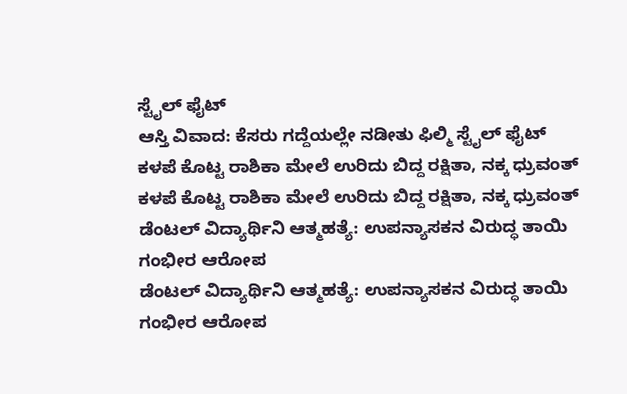ಸ್ಟೈಲ್ ಫೈಟ್
ಆಸ್ತಿ ವಿವಾದ: ಕೆಸರು ಗದ್ದೆಯಲ್ಲೇ ನಡೀತು ಫಿಲ್ಮಿ ಸ್ಟೈಲ್ ಫೈಟ್
ಕಳಪೆ ಕೊಟ್ಟ ರಾಶಿಕಾ ಮೇಲೆ ಉರಿದು ಬಿದ್ದ ರಕ್ಷಿತಾ, ನಕ್ಕ ಧ್ರುವಂತ್
ಕಳಪೆ ಕೊಟ್ಟ ರಾಶಿಕಾ ಮೇಲೆ ಉರಿದು ಬಿದ್ದ ರಕ್ಷಿತಾ, ನಕ್ಕ ಧ್ರುವಂತ್
ಡೆಂಟಲ್ ವಿದ್ಯಾರ್ಥಿನಿ ಆತ್ಮಹತ್ಯೆ: ಉಪನ್ಯಾಸಕನ ವಿರುದ್ಧ ತಾಯಿ ಗಂಭೀರ ಆರೋಪ
ಡೆಂಟಲ್ ವಿದ್ಯಾರ್ಥಿನಿ ಆತ್ಮಹತ್ಯೆ: ಉಪನ್ಯಾಸಕನ ವಿರುದ್ಧ ತಾಯಿ ಗಂಭೀರ ಆರೋಪ